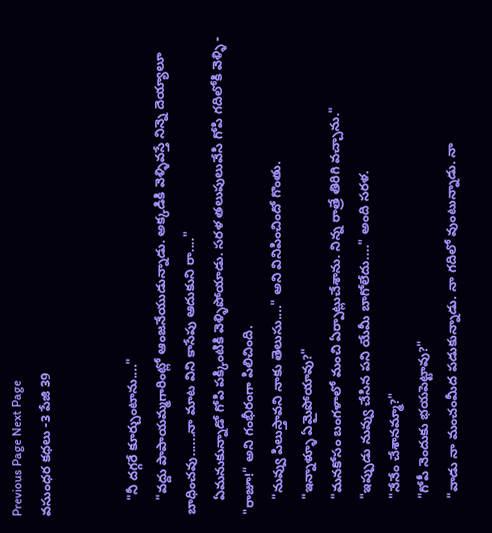Previous Page Next Page
వసుంధర కధలు -3 పేజి 39


    "నీ దగ్గరే కూర్చుంటాను...."
    "వద్దు పాపాయమ్మగారింట్లో ఆంజనేయుడున్నాడు. అక్కడికి వెళ్ళివస్తే నిన్నె దెయ్యాలూ బాధించవు......నా మాట విని కాసేపు ఆదుకుని రా...."
    ఏమనుకున్నాడో గోపి పక్కింటికి వెళ్ళిపోయాడు. సరళ తలుపులువేసి గోపి గదిలోకి వెళ్ళి - "రాజూ!" అని గంభీరంగా పిలిచింది.
    "నువ్వు పిలుస్తావని నాకు తెలుసు...." అని వినిపించిందో గొంతు.
    "ఇన్నాళ్ళూ ఏమైపోయావు?"
    "మనకోసం బంగళాలో మంచి ఏర్పాట్లుచేశాను. నిన్న రాత్రే తిరిగి వచ్చాను."
    "ఇప్పుడు నువ్వు చేసిన పని యేమీ బాగోలేదు...." అంది సరళ.
    "నేనేం చేశానమ్మా?"
    "గోపీ నెందుకు భయపెట్టావు?"
    "వాడు నా మంచంమీద పడుకున్నాడు. నా గదిలో వుంటున్నాడు. నా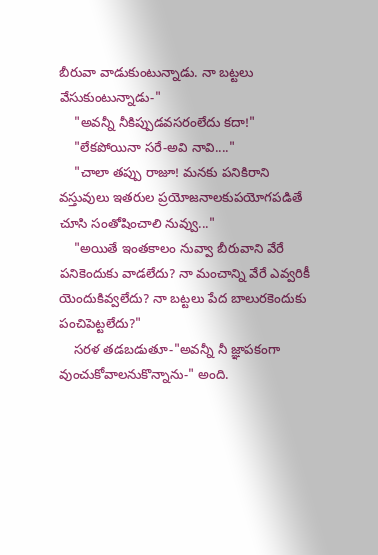బీరువా వాడుకుంటున్నాడు. నా బట్టలు వేసుకుంటున్నాడు-"
    "అవన్నీ నీకిప్పుడవసరంలేదు కదా!"
    "లేకపోయినా సరే-అవి నావి...."
    "చాలా తప్పు రాజూ! మనకు పనికిరాని వస్తువులు ఇతరుల ప్రయోజనాలకుపయోగపడితే చూసి సంతోషించాలి నువ్వు..."
    "అయితే ఇంతకాలం నువ్వా బీరువాని వేరే పనికెందుకు వాడలేదు? నా మంచాన్ని వేరే ఎవ్వరికీ యెందుకివ్వలేదు? నా బట్టలు పేద బాలురకెందుకు పంచిపెట్టలేదు?"
    సరళ తడబడుతూ-"అవన్నీ నీ జ్ఞాపకంగా వుంచుకోవాలనుకొన్నాను-" అంది.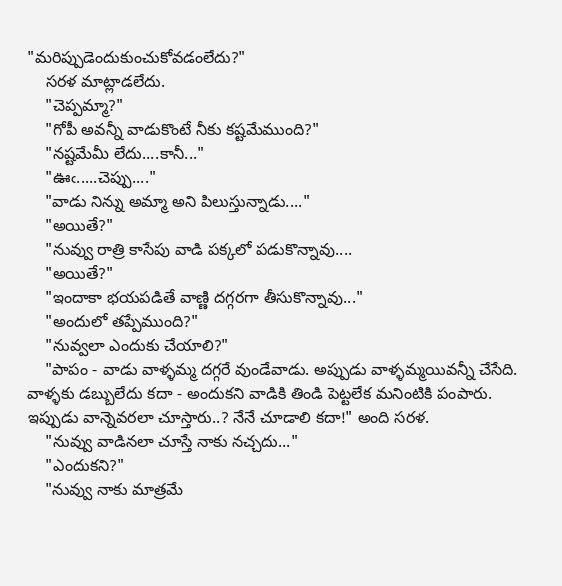"మరిప్పుడెందుకుంచుకోవడంలేదు?"
    సరళ మాట్లాడలేదు.
    "చెప్పమ్మా?"
    "గోపీ అవన్నీ వాడుకొంటే నీకు కష్టమేముంది?"
    "నష్టమేమీ లేదు....కానీ..."
    "ఊఁ.....చెప్పు...."
    "వాడు నిన్ను అమ్మా అని పిలుస్తున్నాడు...."
    "అయితే?"
    "నువ్వు రాత్రి కాసేపు వాడి పక్కలో పడుకొన్నావు....
    "అయితే?"
    "ఇందాకా భయపడితే వాణ్ణి దగ్గరగా తీసుకొన్నావు..."
    "అందులో తప్పేముంది?"
    "నువ్వలా ఎందుకు చేయాలి?"
    "పాపం - వాడు వాళ్ళమ్మ దగ్గరే వుండేవాడు. అప్పుడు వాళ్ళమ్మయివన్నీ చేసేది. వాళ్ళకు డబ్బులేదు కదా - అందుకని వాడికి తిండి పెట్టలేక మనింటికి పంపారు. ఇప్పుడు వాన్నెవరలా చూస్తారు..? నేనే చూడాలి కదా!" అంది సరళ.
    "నువ్వు వాడినలా చూస్తే నాకు నచ్చదు..."
    "ఎందుకని?"
    "నువ్వు నాకు మాత్రమే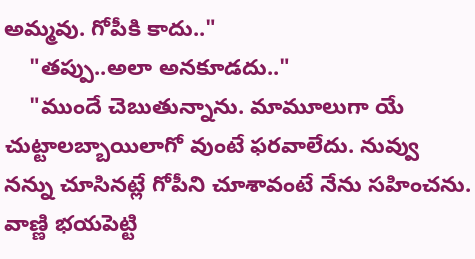అమ్మవు. గోపీకి కాదు.."
    "తప్పు..అలా అనకూడదు.."
    "ముందే చెబుతున్నాను. మామూలుగా యే చుట్టాలబ్బాయిలాగో వుంటే ఫరవాలేదు. నువ్వు నన్ను చూసినట్లే గోపీని చూశావంటే నేను సహించను. వాణ్ణి భయపెట్టి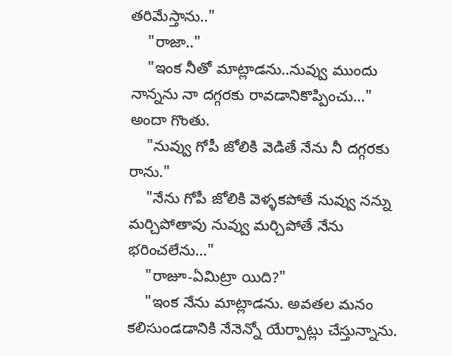తరిమేస్తాను.."
    "రాజా.."
    "ఇంక నీతో మాట్లాడను..నువ్వు ముందు నాన్నను నా దగ్గరకు రావడానికొప్పించు..." అందా గొంతు.
    "నువ్వు గోపీ జోలికి వెడితే నేను నీ దగ్గరకు రాను."
    "నేను గోపీ జోలికి వెళ్ళకపోతే నువ్వు నన్ను మర్చిపోతావు నువ్వు మర్చిపోతే నేను భరించలేను..."
    "రాజూ-ఏమిట్రా యిది?"
    "ఇంక నేను మాట్లాడను. అవతల మనం కలిసుండడానికి నేనెన్నో యేర్పాట్లు చేస్తున్నాను.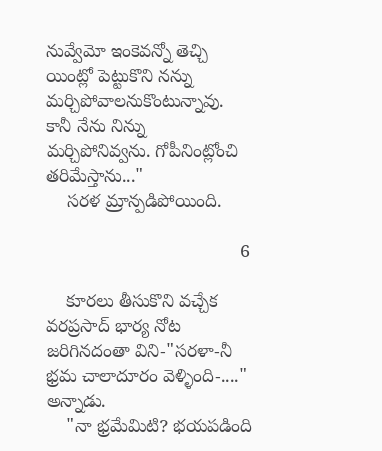నువ్వేమో ఇంకెవన్నో తెచ్చి యింట్లో పెట్టుకొని నన్ను మర్చిపోవాలనుకొంటున్నావు. కానీ నేను నిన్ను మర్చిపోనివ్వను. గోపీనింట్లోంచి తరిమేస్తాను..."
    సరళ మ్రాన్పడిపోయింది.

                                      6

    కూరలు తీసుకొని వచ్చేక వరప్రసాద్ భార్య నోట జరిగినదంతా విని-"సరళా-నీ భ్రమ చాలాదూరం వెళ్ళింది-...." అన్నాడు.
    "నా భ్రమేమిటి? భయపడింది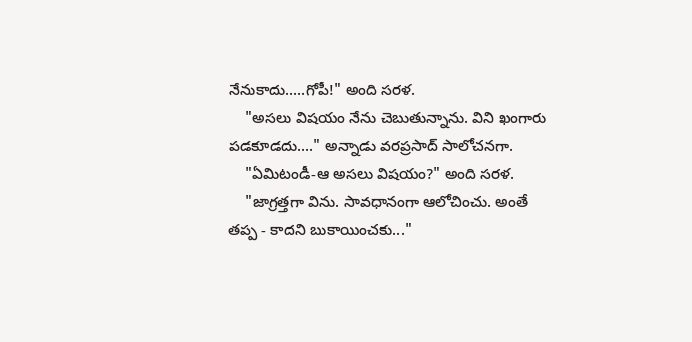నేనుకాదు.....గోపీ!" అంది సరళ.
    "అసలు విషయం నేను చెబుతున్నాను. విని ఖంగారు పడకూడదు...." అన్నాడు వరప్రసాద్ సాలోచనగా.
    "ఏమిటండీ-ఆ అసలు విషయం?" అంది సరళ.
    "జాగ్రత్తగా విను. సావధానంగా ఆలోచించు. అంతే తప్ప - కాదని బుకాయించకు..."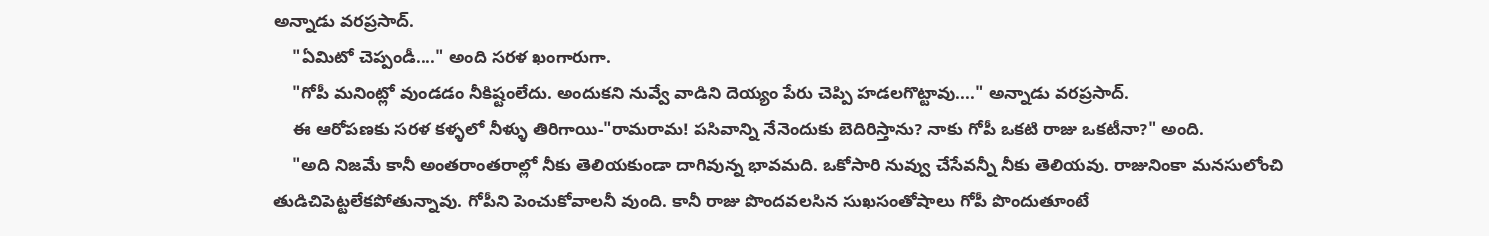అన్నాడు వరప్రసాద్.
    "ఏమిటో చెప్పండీ...." అంది సరళ ఖంగారుగా.
    "గోపీ మనింట్లో వుండడం నీకిష్టంలేదు. అందుకని నువ్వే వాడిని దెయ్యం పేరు చెప్పి హడలగొట్టావు...." అన్నాడు వరప్రసాద్.
    ఈ ఆరోపణకు సరళ కళ్ళలో నీళ్ళు తిరిగాయి-"రామరామ! పసివాన్ని నేనెందుకు బెదిరిస్తాను? నాకు గోపీ ఒకటి రాజు ఒకటీనా?" అంది.
    "అది నిజమే కానీ అంతరాంతరాల్లో నీకు తెలియకుండా దాగివున్న భావమది. ఒకోసారి నువ్వు చేసేవన్నీ నీకు తెలియవు. రాజునింకా మనసులోంచి తుడిచిపెట్టలేకపోతున్నావు. గోపీని పెంచుకోవాలనీ వుంది. కానీ రాజు పొందవలసిన సుఖసంతోషాలు గోపీ పొందుతూంటే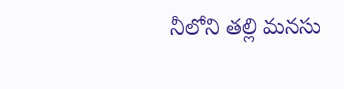నీలోని తల్లి మనసు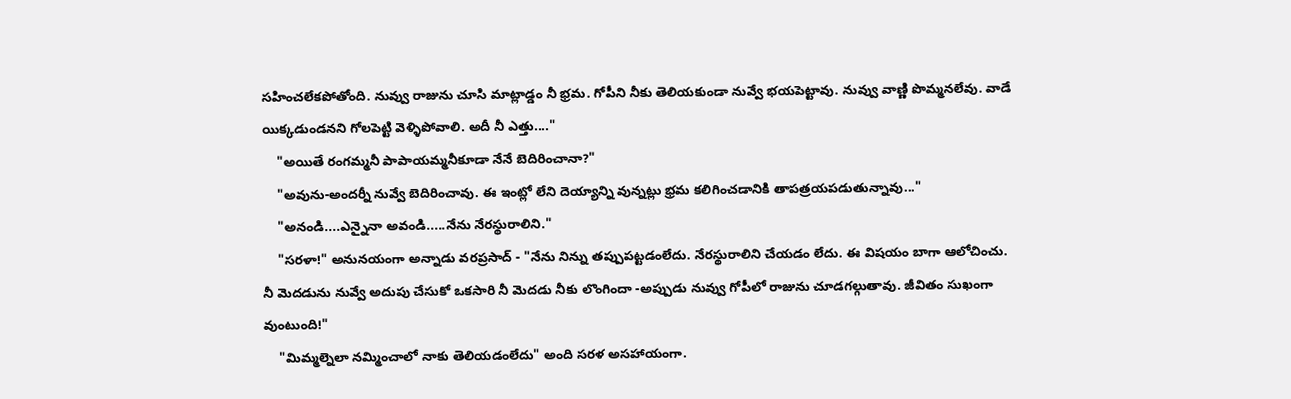సహించలేకపోతోంది. నువ్వు రాజును చూసి మాట్లాడ్డం నీ భ్రమ. గోపీని నీకు తెలియకుండా నువ్వే భయపెట్టావు. నువ్వు వాణ్ణి పొమ్మనలేవు. వాడే యిక్కడుండనని గోలపెట్టి వెళ్ళిపోవాలి. అదీ నీ ఎత్తు...."
    "అయితే రంగమ్మనీ పాపాయమ్మనీకూడా నేనే బెదిరించానా?"
    "అవును-అందర్నీ నువ్వే బెదిరించావు. ఈ ఇంట్లో లేని దెయ్యాన్ని వున్నట్లు భ్రమ కలిగించడానికి తాపత్రయపడుతున్నావు..."
    "అనండి....ఎన్నైనా అవండి.....నేను నేరస్థురాలిని."
    "సరళా!" అనునయంగా అన్నాడు వరప్రసాద్ - "నేను నిన్ను తప్పుపట్టడంలేదు. నేరస్థురాలిని చేయడం లేదు. ఈ విషయం బాగా ఆలోచించు. నీ మెదడును నువ్వే అదుపు చేసుకో ఒకసారి నీ మెదడు నీకు లొంగిందా -అప్పుడు నువ్వు గోపీలో రాజును చూడగల్గుతావు. జీవితం సుఖంగా వుంటుంది!"
    "మిమ్మల్నెలా నమ్మించాలో నాకు తెలియడంలేదు" అంది సరళ అసహాయంగా.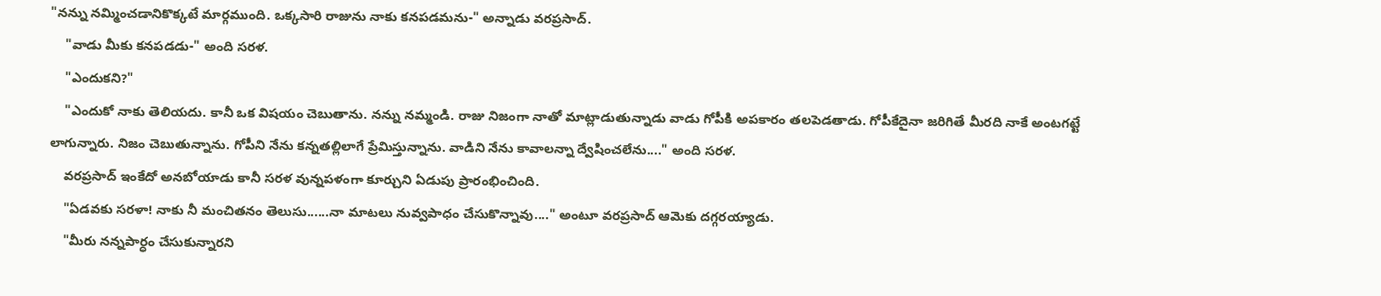"నన్ను నమ్మించడానికొక్కటే మార్గముంది. ఒక్కసారి రాజును నాకు కనపడమను-" అన్నాడు వరప్రసాద్.
    "వాడు మీకు కనపడడు-" అంది సరళ.
    "ఎందుకని?"
    "ఎందుకో నాకు తెలియదు. కానీ ఒక విషయం చెబుతాను. నన్ను నమ్మండి. రాజు నిజంగా నాతో మాట్లాడుతున్నాడు వాడు గోపీకి అపకారం తలపెడతాడు. గోపీకేదైనా జరిగితే మీరది నాకే అంటగట్టే లాగున్నారు. నిజం చెబుతున్నాను. గోపీని నేను కన్నతల్లిలాగే ప్రేమిస్తున్నాను. వాడిని నేను కావాలన్నా ద్వేషించలేను...." అంది సరళ.
    వరప్రసాద్ ఇంకేదో అనబోయాడు కానీ సరళ వున్నపళంగా కూర్చుని ఏడుపు ప్రారంభించింది.
    "ఏడవకు సరళా! నాకు నీ మంచితనం తెలుసు......నా మాటలు నువ్వపాధం చేసుకొన్నావు...." అంటూ వరప్రసాద్ ఆమెకు దగ్గరయ్యాడు.
    "మీరు నన్నపార్ధం చేసుకున్నారని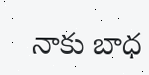నాకు బాధ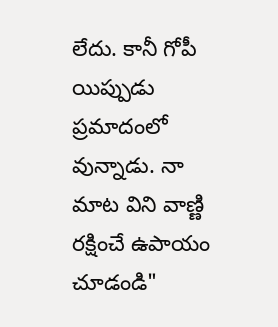లేదు. కానీ గోపీ యిప్పుడు ప్రమాదంలో వున్నాడు. నా మాట విని వాణ్ణి రక్షించే ఉపాయం చూడండి"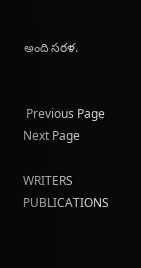అంది సరళ.


 Previous Page Next Page

WRITERS
PUBLICATIONS